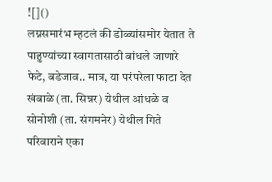![]()
लग्नसमारंभ म्हटलं की डोळ्यांसमोर येतात ते पाहुण्यांच्या स्वागतासाठी बांधले जाणारे फेटे, बडेजाव.. मात्र, या परंपरेला फाटा देत खंबाळे (ता. सिन्नर) येथील आंधळे व सोनोशी (ता. संगमनेर) येथील गिते परिवाराने एका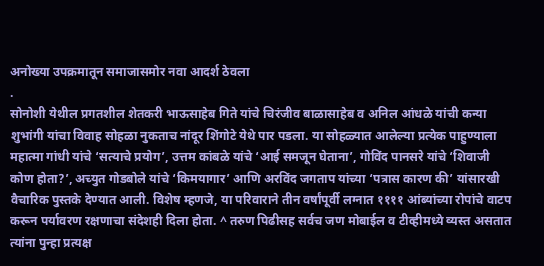अनोख्या उपक्रमातून समाजासमोर नवा आदर्श ठेवला
.
सोनोशी येथील प्रगतशील शेतकरी भाऊसाहेब गिते यांचे चिरंजीव बाळासाहेब व अनिल आंधळे यांची कन्या शुभांगी यांचा विवाह सोहळा नुकताच नांदूर शिंगोटे येथे पार पडला. या सोहळ्यात आलेल्या प्रत्येक पाहुण्याला महात्मा गांधी यांचे ‘सत्याचे प्रयोग’, उत्तम कांबळे यांचे ‘आई समजून घेताना’, गोविंद पानसरे यांचे ‘शिवाजी कोण होता?’, अच्युत गोडबोले यांचे ‘किमयागार’ आणि अरविंद जगताप यांच्या ‘पत्रास कारण की’ यांसारखी वैचारिक पुस्तके देण्यात आली. विशेष म्हणजे, या परिवाराने तीन वर्षांपूर्वी लग्नात ११११ आंब्यांच्या रोपांचे वाटप करून पर्यावरण रक्षणाचा संदेशही दिला होता. ^ तरुण पिढीसह सर्वच जण मोबाईल व टीव्हीमध्ये व्यस्त असतात त्यांना पुन्हा प्रत्यक्ष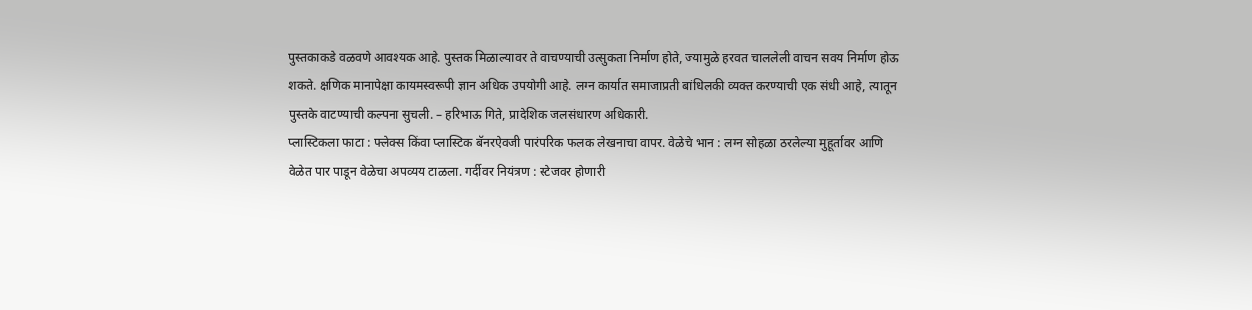पुस्तकाकडे वळवणे आवश्यक आहे. पुस्तक मिळाल्यावर ते वाचण्याची उत्सुकता निर्माण होते, ज्यामुळे हरवत चाललेली वाचन सवय निर्माण होऊ शकते. क्षणिक मानापेक्षा कायमस्वरूपी ज्ञान अधिक उपयोगी आहे. लग्न कार्यात समाजाप्रती बांधिलकी व्यक्त करण्याची एक संधी आहे, त्यातून पुस्तके वाटण्याची कल्पना सुचली. – हरिभाऊ गिते, प्रादेशिक जलसंधारण अधिकारी.
प्लास्टिकला फाटा : फ्लेक्स किंवा प्लास्टिक बॅनरऐवजी पारंपरिक फलक लेखनाचा वापर. वेळेचे भान : लग्न सोहळा ठरलेल्या मुहूर्तावर आणि वेळेत पार पाडून वेळेचा अपव्यय टाळला. गर्दीवर नियंत्रण : स्टेजवर होणारी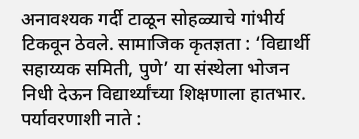अनावश्यक गर्दी टाळून सोहळ्याचे गांभीर्य टिकवून ठेवले. सामाजिक कृतज्ञता : ‘विद्यार्थी सहाय्यक समिती, पुणे’ या संस्थेला भोजन निधी देऊन विद्यार्थ्यांच्या शिक्षणाला हातभार. पर्यावरणाशी नाते :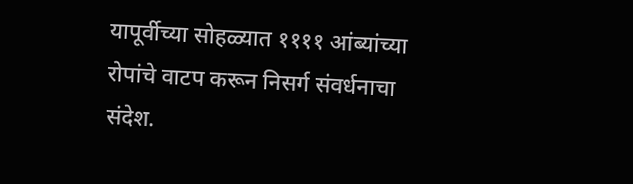यापूर्वीच्या सोहळ्यात ११११ आंब्यांच्या रोपांचे वाटप करून निसर्ग संवर्धनाचा संदेश.